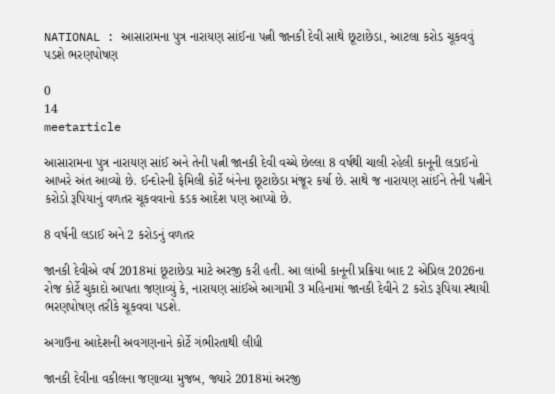NATIONAL : આસારામના પુત્ર નારાયણ સાંઈના પત્ની જાનકી દેવી સાથે છૂટાછેડા, આટલા કરોડ ચૂકવવું પડશે ભરણપોષણ

0
14
meetarticle

આસારામના પુત્ર નારાયણ સાંઈ અને તેની પત્ની જાનકી દેવી વચ્ચે છેલ્લા 8 વર્ષથી ચાલી રહેલી કાનૂની લડાઈનો આખરે અંત આવ્યો છે. ઈન્દોરની ફેમિલી કોર્ટે બંનેના છૂટાછેડા મંજૂર કર્યા છે. સાથે જ નારાયણ સાંઈને તેની પત્નીને કરોડો રૂપિયાનું વળતર ચૂકવવાનો કડક આદેશ પણ આપ્યો છે.

8 વર્ષની લડાઈ અને 2 કરોડનું વળતર

જાનકી દેવીએ વર્ષ 2018માં છૂટાછેડા માટે અરજી કરી હતી. આ લાંબી કાનૂની પ્રક્રિયા બાદ 2 એપ્રિલ 2026ના રોજ કોર્ટે ચુકાદો આપતા જણાવ્યું કે, નારાયણ સાંઈએ આગામી 3 મહિનામાં જાનકી દેવીને 2 કરોડ રૂપિયા સ્થાયી ભરણપોષણ તરીકે ચૂકવવા પડશે.

અગાઉના આદેશની અવગણનાને કોર્ટે ગંભીરતાથી લીધી

જાનકી દેવીના વકીલના જણાવ્યા મુજબ, જ્યારે 2018માં અરજી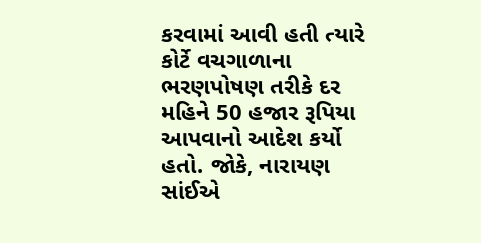કરવામાં આવી હતી ત્યારે કોર્ટે વચગાળાના ભરણપોષણ તરીકે દર મહિને 50 હજાર રૂપિયા આપવાનો આદેશ કર્યો હતો. જોકે, નારાયણ સાંઈએ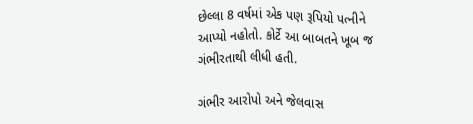છેલ્લા 8 વર્ષમાં એક પણ રૂપિયો પત્નીને આપ્યો નહોતો. કોર્ટે આ બાબતને ખૂબ જ ગંભીરતાથી લીધી હતી.

ગંભીર આરોપો અને જેલવાસ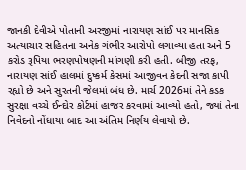જાનકી દેવીએ પોતાની અરજીમાં નારાયણ સાંઈ પર માનસિક અત્યાચાર સહિતના અનેક ગંભીર આરોપો લગાવ્યા હતા અને 5 કરોડ રૂપિયા ભરણપોષણની માંગણી કરી હતી. બીજી તરફ, નારાયણ સાંઈ હાલમાં દુષ્કર્મ કેસમાં આજીવન કેદની સજા કાપી રહ્યો છે અને સુરતની જેલમાં બંધ છે. માર્ચ 2026માં તેને કડક સુરક્ષા વચ્ચે ઈન્દોર કોર્ટમાં હાજર કરવામાં આવ્યો હતો, જ્યાં તેના નિવેદનો નોંધાયા બાદ આ અંતિમ નિર્ણય લેવાયો છે.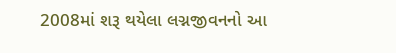2008માં શરૂ થયેલા લગ્નજીવનનો આ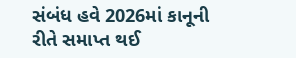સંબંધ હવે 2026માં કાનૂની રીતે સમાપ્ત થઈ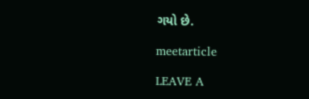ગયો છે.

meetarticle

LEAVE A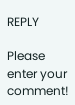REPLY

Please enter your comment!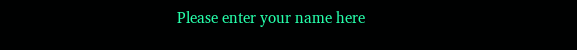Please enter your name here